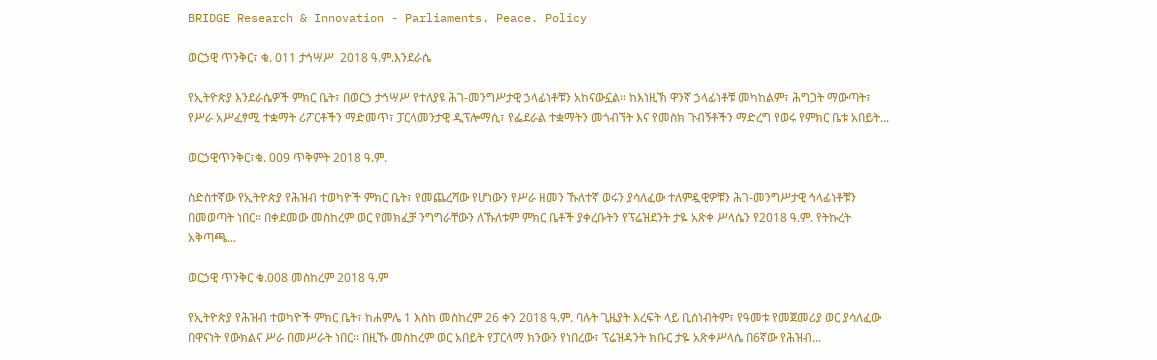BRIDGE Research & Innovation - Parliaments. Peace. Policy

ወርኃዊ ጥንቅር፣ ቁ. 011 ታኅሣሥ  2018 ዓ.ም.እንደራሴ

የኢትዮጵያ እንደራሴዎች ምክር ቤት፣ በወርኃ ታኅሣሥ የተለያዩ ሕገ-መንግሥታዊ ኃላፊነቶቹን አከናውኗል። ከእነዚኽ ዋንኛ ኃላፊነቶቹ መካከልም፣ ሕግጋት ማውጣት፣ የሥራ አሥፈፃሚ ተቋማት ሪፖርቶችን ማድመጥ፣ ፓርላመንታዊ ዲፕሎማሲ፣ የፌደራል ተቋማትን መጎብኘት እና የመስክ ጉብኝቶችን ማድረግ የወሩ የምክር ቤቱ አበይት...

ወርኃዊጥንቅር፣ቁ. 009 ጥቅምት 2018 ዓ.ም.

ስድስተኛው የኢትዮጵያ የሕዝብ ተወካዮች ምክር ቤት፣ የመጨረሻው የሆነውን የሥራ ዘመን ኹለተኛ ወሩን ያሳለፈው ተለምዷዊዎቹን ሕገ-መንግሥታዊ ኅላፊነቶቹን በመወጣት ነበር። በቀደመው መስከረም ወር የመክፈቻ ንግግራቸውን ለኹለቱም ምክር ቤቶች ያቀረቡትን የፕሬዝደንት ታዬ አጽቀ ሥላሴን የ2018 ዓ.ም. የትኩረት አቅጣጫ...

ወርኃዊ ጥንቅር ቁ.008 መስከረም 2018 ዓ.ም

የኢትዮጵያ የሕዝብ ተወካዮች ምክር ቤት፣ ከሐምሌ 1 እስከ መስከረም 26 ቀን 2018 ዓ.ም. ባሉት ጊዜያት እረፍት ላይ ቢሰነብትም፣ የዓመቱ የመጀመሪያ ወር ያሳለፈው በዋናነት የውክልና ሥራ በመሥራት ነበር፡፡ በዚኹ መስከረም ወር አበይት የፓርላማ ክንውን የነበረው፣ ፕሬዝዳንት ክቡር ታዬ አጽቀሥላሴ በ6ኛው የሕዝብ...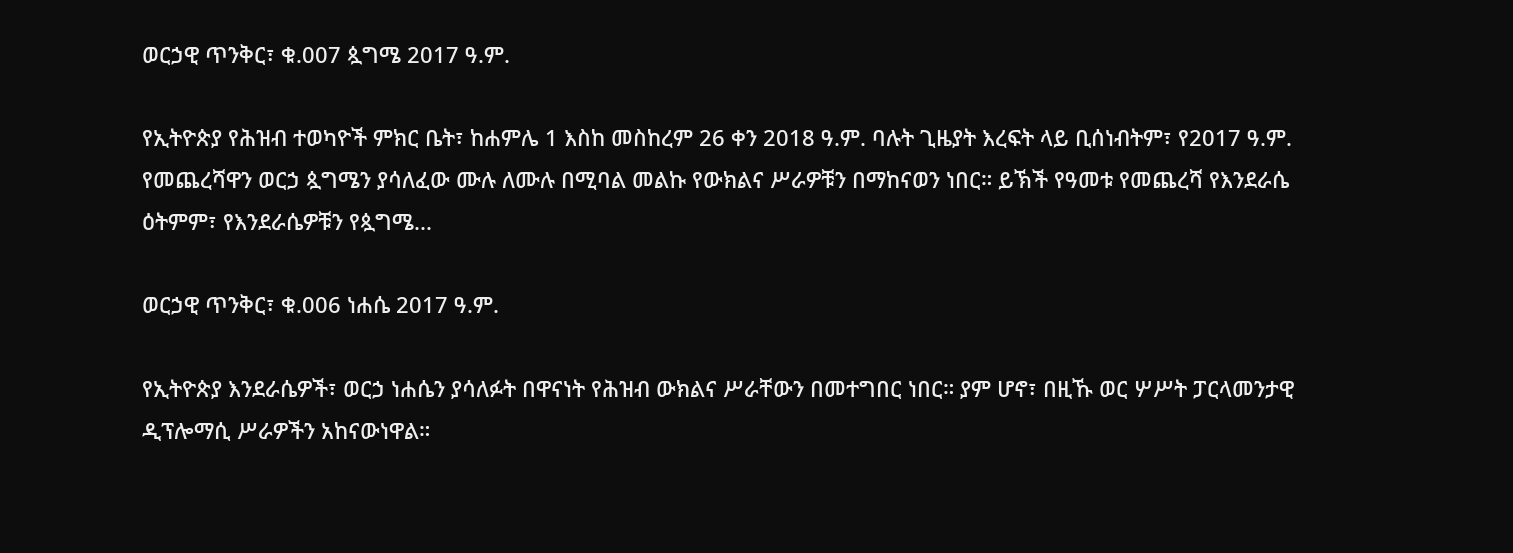ወርኃዊ ጥንቅር፣ ቁ.007 ጷግሜ 2017 ዓ.ም.

የኢትዮጵያ የሕዝብ ተወካዮች ምክር ቤት፣ ከሐምሌ 1 እስከ መስከረም 26 ቀን 2018 ዓ.ም. ባሉት ጊዜያት እረፍት ላይ ቢሰነብትም፣ የ2017 ዓ.ም. የመጨረሻዋን ወርኃ ጷግሜን ያሳለፈው ሙሉ ለሙሉ በሚባል መልኩ የውክልና ሥራዎቹን በማከናወን ነበር። ይኽች የዓመቱ የመጨረሻ የእንደራሴ ዕትምም፣ የእንደራሴዎቹን የጷግሜ...

ወርኃዊ ጥንቅር፣ ቁ.006 ነሐሴ 2017 ዓ.ም.

የኢትዮጵያ እንደራሴዎች፣ ወርኃ ነሐሴን ያሳለፉት በዋናነት የሕዝብ ውክልና ሥራቸውን በመተግበር ነበር። ያም ሆኖ፣ በዚኹ ወር ሦሥት ፓርላመንታዊ ዲፕሎማሲ ሥራዎችን አከናውነዋል።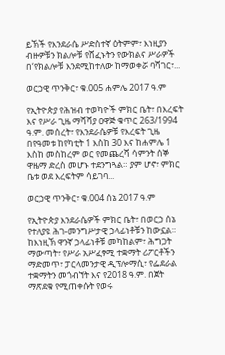ይኽች የእንደራሴ ሥድስተኛ ዕትምም፣ እነዚያን ብዙዎቹን ክልሎቹ የሸፈኑትን የውክልና ሥራዎች በ‘የክልሎቹ እንደሚከተለው ከማወቀሯ ባሻገር፣...

ወርኃዊ ጥንቅር፣ ቁ.005 ሐምሌ 2017 ዓ.ም

የኢትዮጵያ የሕዝብ ተወካዮች ምክር ቤት፣ በእረፍት እና የሥራ ጊዜ ማሻሻያ ዐዋጅ ቁጥር 263/1994 ዓ.ም. መሰረት፣ የእንደራሴዎቹ የእረፍት ጊዜ በየዓመቱ ከየካቲት 1 እስከ 30 እና ከሐምሌ 1 እስከ መስከረም ወር የመጨረሻ ሳምንት ሰኞ ዋዜማ ድረስ መሆኑ ተደንግጓል። ያም ሆኖ፣ ምክር ቤቱ ወደ እረፍትም ሳይገባ...

ወርኃዊ ጥንቅር፣ ቁ.004 ሰኔ 2017 ዓ.ም

የኢትዮጵያ እንደራሴዎች ምክር ቤት፣ በወርኃ ሰኔ የተለያዩ ሕገ-መንግሥታዊ ኃላፊነቶቹን ከውኗል። ከእነዚኽ ዋንኛ ኃላፊነቶቹ መካከልም፣ ሕግጋት ማውጣት፣ የሥራ አሥፈፃሚ ተቋማት ሪፖርቶችን ማድመጥ፣ ፓርላመንታዊ ዲፕሎማሲ፣ የፌደራል ተቋማትን መጎብኘት እና የ2018 ዓ.ም. በጀት ማጽደቁ የሚጠቀሱት የወሩ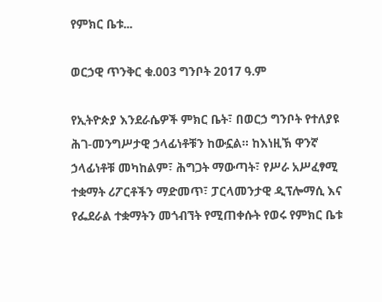የምክር ቤቱ...

ወርኃዊ ጥንቅር ቁ.003 ግንቦት 2017 ዓ.ም

የኢትዮጵያ እንደራሴዎች ምክር ቤት፣ በወርኃ ግንቦት የተለያዩ ሕገ-መንግሥታዊ ኃላፊነቶቹን ከውኗል። ከእነዚኽ ዋንኛ ኃላፊነቶቹ መካከልም፣ ሕግጋት ማውጣት፣ የሥራ አሥፈፃሚ ተቋማት ሪፖርቶችን ማድመጥ፣ ፓርላመንታዊ ዲፕሎማሲ እና የፌደራል ተቋማትን መጎብኘት የሚጠቀሱት የወሩ የምክር ቤቱ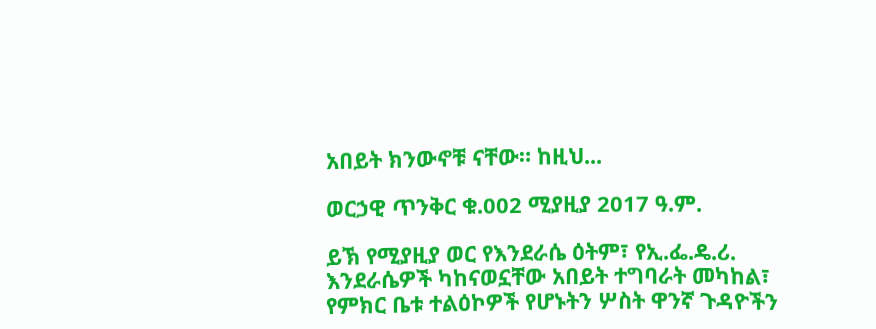አበይት ክንውኖቹ ናቸው። ከዚህ...

ወርኃዊ ጥንቅር ቁ.002 ሚያዚያ 2017 ዓ.ም.

ይኽ የሚያዚያ ወር የእንደራሴ ዕትም፣ የኢ.ፌ.ዴ.ሪ. እንደራሴዎች ካከናወኗቸው አበይት ተግባራት መካከል፣ የምክር ቤቱ ተልዕኮዎች የሆኑትን ሦስት ዋንኛ ጉዳዮችን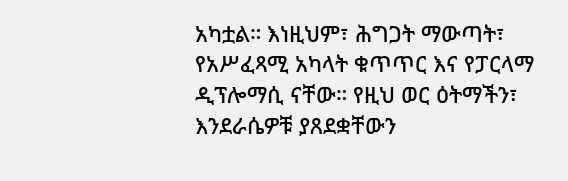አካቷል። እነዚህም፣ ሕግጋት ማውጣት፣ የአሥፈጻሚ አካላት ቁጥጥር እና የፓርላማ ዲፕሎማሲ ናቸው። የዚህ ወር ዕትማችን፣ እንደራሴዎቹ ያጸደቋቸውን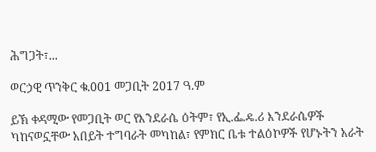ሕግጋት፣...

ወርኃዊ ጥንቅር ቁ.001 መጋቢት 2017 ዓ.ም

ይኽ ቀዳሚው የመጋቢት ወር የእንደራሴ ዕትም፣ የኢ.ፌ.ዴ.ሪ እንደራሴዎች ካከናወኗቸው አበይት ተግባራት መካከል፣ የምክር ቤቱ ተልዕኮዎች የሆኑትን አራት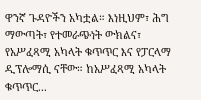ዋንኛ ጉዳዮችን አካቷል። እነዚህም፣ ሕግ ማውጣት፣ የተመራጭነት ውክልና፣ የአሥፈጻሚ አካላት ቁጥጥር እና የፓርላማ ዲፕሎማሲ ናቸው። ከአሥፈጻሚ አካላት ቁጥጥር...